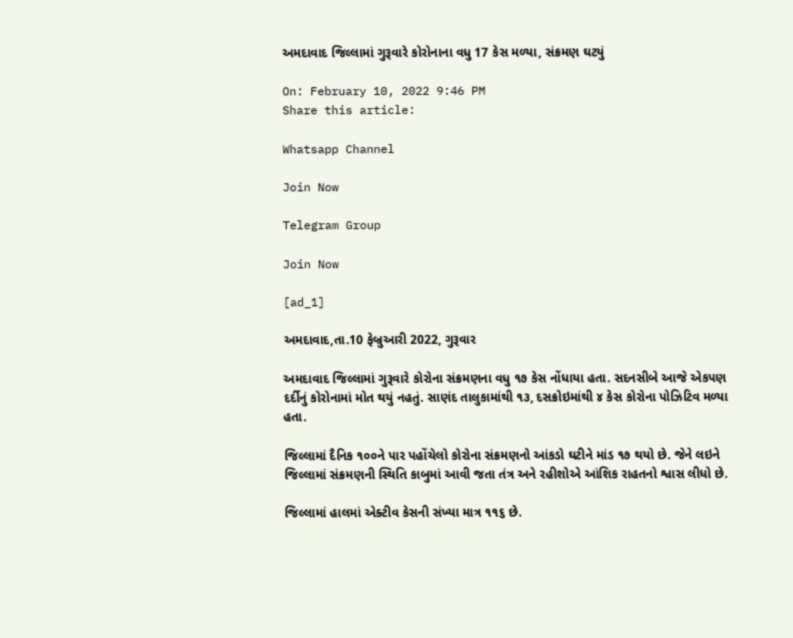અમદાવાદ જિલ્લામાં ગુરૂવારે કોરોનાના વધુ 17 કેસ મળ્યા, સંક્રમણ ઘટયું

On: February 10, 2022 9:46 PM
Share this article:

Whatsapp Channel

Join Now

Telegram Group

Join Now

[ad_1]

અમદાવાદ,તા.10 ફેબ્રુઆરી 2022, ગુરૂવાર

અમદાવાદ જિલ્લામાં ગુરૂવારે કોરોના સંક્રમણના વધુ ૧૭ કેસ નોંધાયા હતા. સદનસીબે આજે એકપણ દર્દીનું કોરોનામાં મોત થયું નહતું. સાણંદ તાલુકામાંથી ૧૩, દસક્રોઇમાંથી ૪ કેસ કોરોના પોઝિટિવ મળ્યા હતા.

જિલ્લામાં દૈનિક ૧૦૦ને પાર પહોંચેલો કોરોના સંક્રમણનો આંકડો ઘટીને માંડ ૧૭ થયો છે. જેને લઇને જિલ્લામાં સંક્રમણની સ્થિતિ કાબુમાં આવી જતા તંત્ર અને રહીશોએ આંશિક રાહતનો શ્વાસ લીધો છે.

જિલ્લામાં હાલમાં એક્ટીવ કેસની સંખ્યા માત્ર ૧૧૬ છે.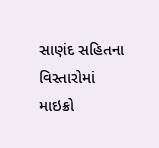સાણંદ સહિતના વિસ્તારોમાં માઇક્રો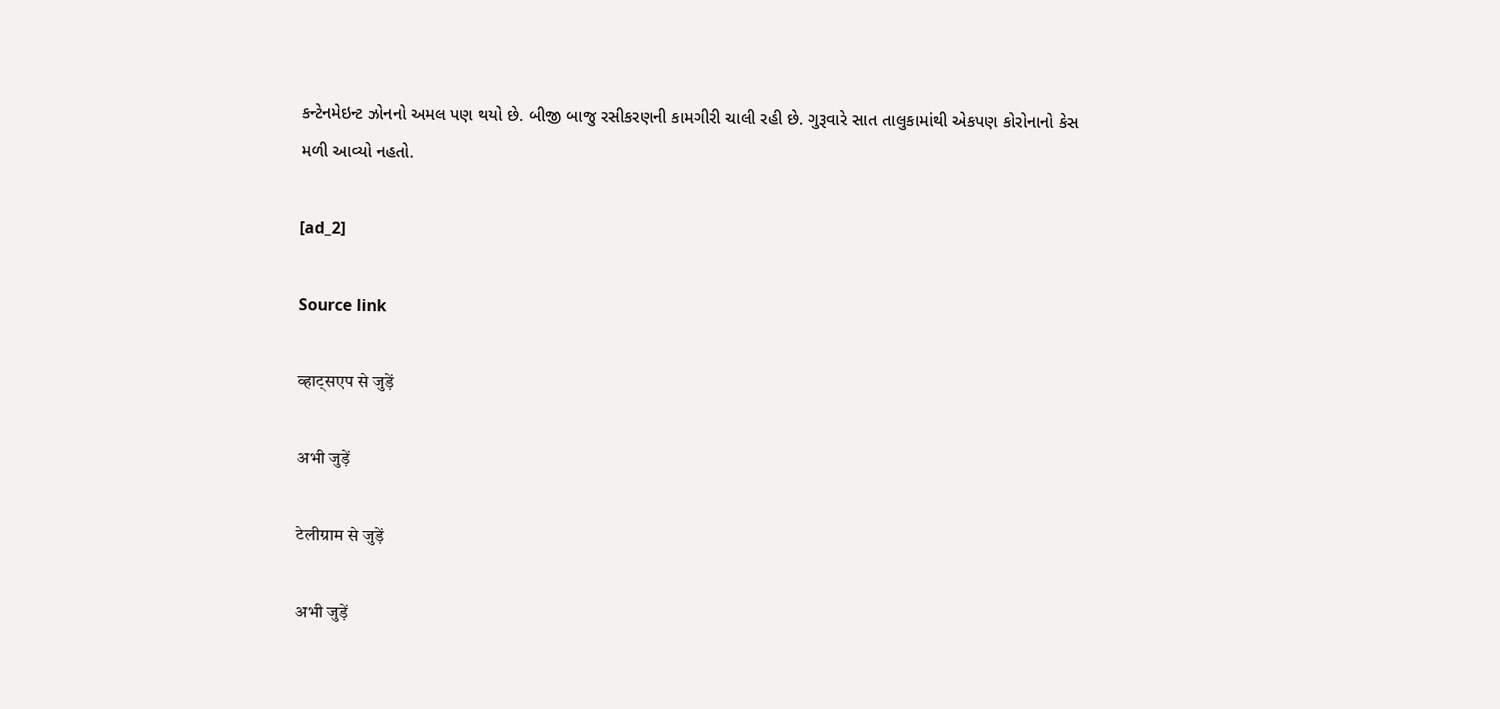કન્ટેનમેઇન્ટ ઝોનનો અમલ પણ થયો છે. બીજી બાજુ રસીકરણની કામગીરી ચાલી રહી છે. ગુરૂવારે સાત તાલુકામાંથી એકપણ કોરોનાનો કેસ મળી આવ્યો નહતો.

[ad_2]

Source link

व्हाट्सएप से जुड़ें

अभी जुड़ें

टेलीग्राम से जुड़ें

अभी जुड़ें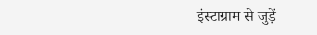इंस्टाग्राम से जुड़ें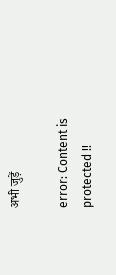अभी जुड़ें

error: Content is protected !!